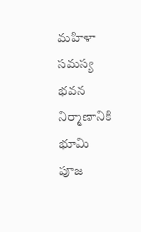మహిళా సమస్య భవన నిర్మాణానికి భూమి పూజ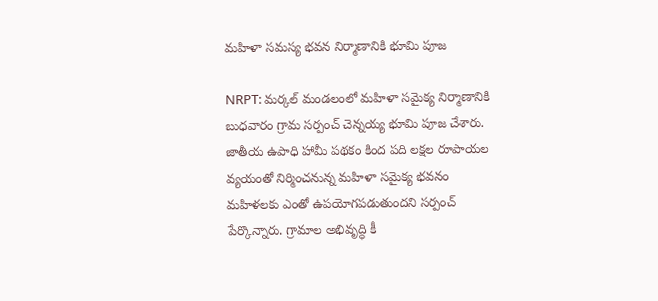మహిళా సమస్య భవన నిర్మాణానికి భూమి పూజ

NRPT: మర్కల్ మండలంలో మహిళా సమైక్య నిర్మాణానికి బుధవారం గ్రామ సర్పంచ్ చెన్నయ్య భూమి పూజ చేశారు. జాతీయ ఉపాధి హామీ పథకం కింద పది లక్షల రూపాయల వ్యయంతో నిర్మించనున్న మహిళా సమైక్య భవనం మహిళలకు ఎంతో ఉపయోగపడుతుందని సర్పంచ్ పేర్కొన్నారు. గ్రామాల అభివృద్ధి కీ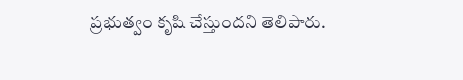ప్రభుత్వం కృషి చేస్తుందని తెలిపారు.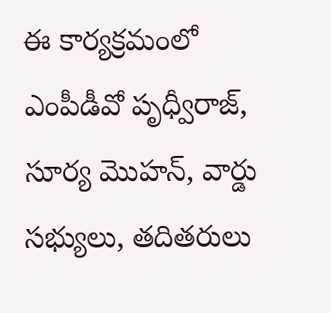ఈ కార్యక్రమంలో ఎంపీడీవో పృధ్వీరాజ్, సూర్య మొహన్, వార్డు సభ్యులు, తదితరులు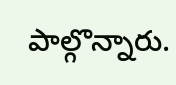పాల్గొన్నారు.